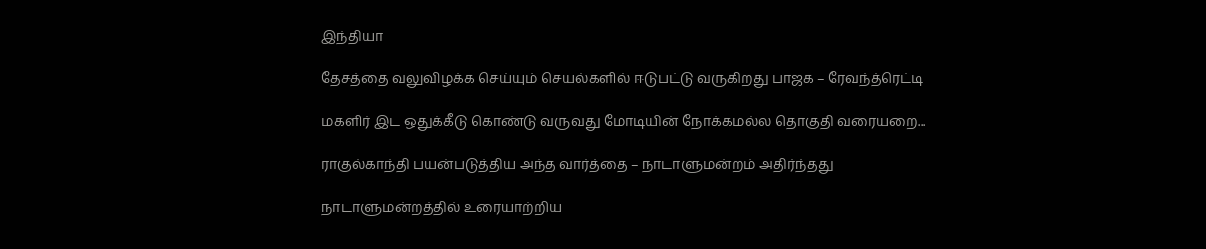இந்தியா

தேசத்தை வலுவிழக்க செய்யும் செயல்களில் ஈடுபட்டு வருகிறது பாஜக – ரேவந்த்ரெட்டி

மகளிர் இட ஒதுக்கீடு கொண்டு வருவது மோடியின் நோக்கமல்ல தொகுதி வரையறை...

ராகுல்காந்தி பயன்படுத்திய அந்த வார்த்தை – நாடாளுமன்றம் அதிர்ந்தது

நாடாளுமன்றத்தில் உரையாற்றிய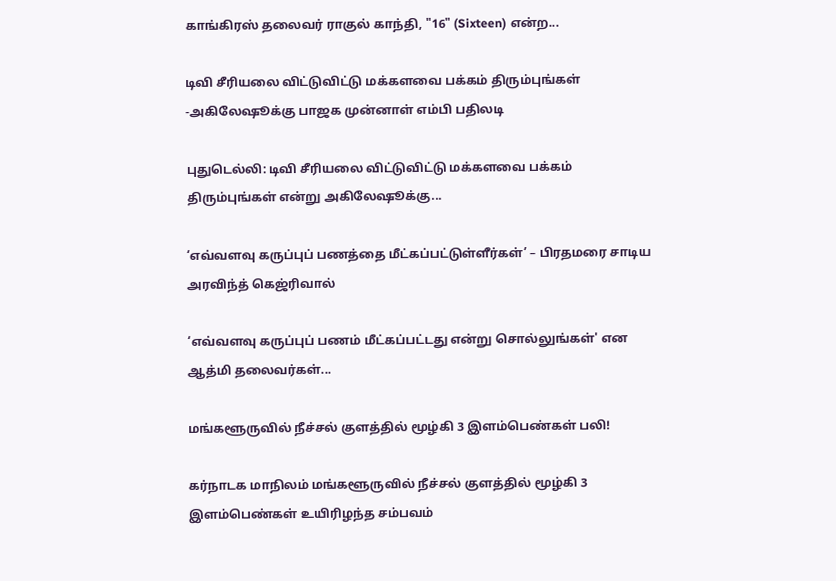காங்கிரஸ் தலைவர் ராகுல் காந்தி, "16" (Sixteen) என்ற...

டிவி சீரியலை விட்டுவிட்டு மக்களவை பக்கம் திரும்புங்கள் -அகிலேஷூக்கு பாஜக முன்னாள் எம்பி பதிலடி

புதுடெல்லி: டிவி சீரியலை விட்டுவிட்டு மக்களவை பக்கம் திரும்புங்கள் என்று அகிலேஷூக்கு...

‘எவ்வளவு கருப்புப் பணத்தை மீட்கப்பட்டுள்ளீர்கள்’ – பிரதமரை சாடிய அரவிந்த் கெஜ்ரிவால்

‘எவ்வளவு கருப்புப் பணம் மீட்கப்பட்டது என்று சொல்லுங்கள்' என ஆத்மி தலைவர்கள்...

மங்களூருவில் நீச்சல் குளத்தில் மூழ்கி 3 இளம்பெண்கள் பலி!

கர்நாடக மாநிலம் மங்களூருவில் நீச்சல் குளத்தில் மூழ்கி 3 இளம்பெண்கள் உயிரிழந்த சம்பவம்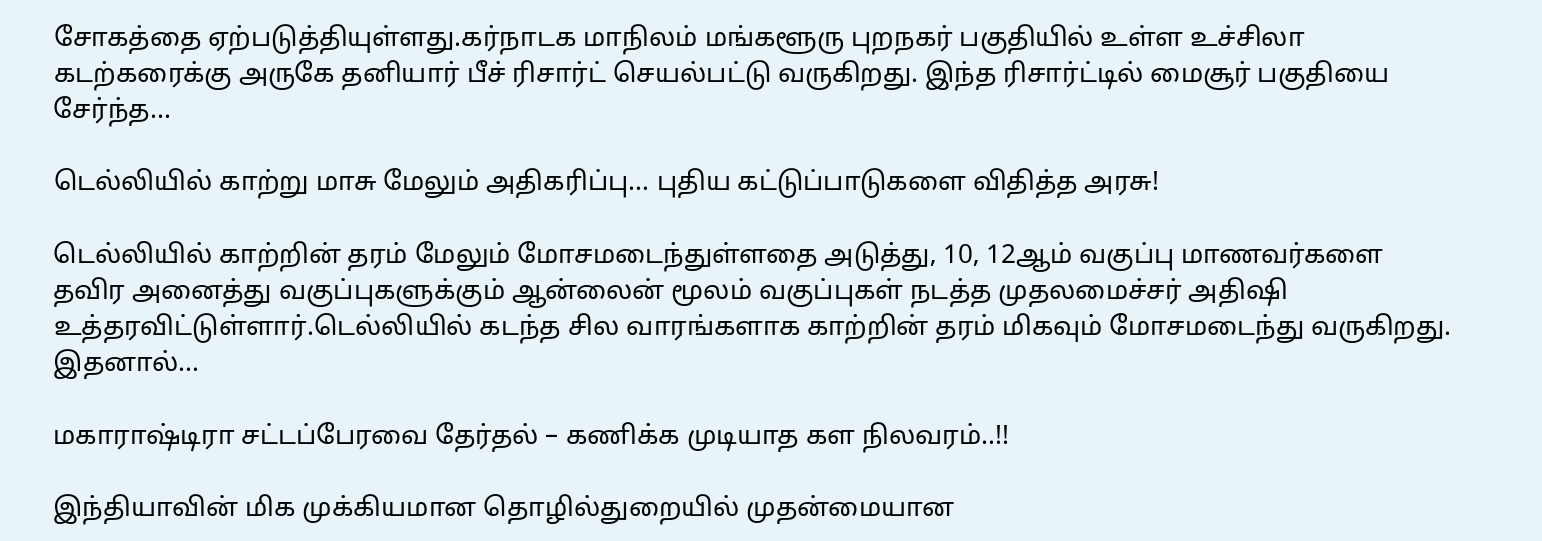சோகத்தை ஏற்படுத்தியுள்ளது.கர்நாடக மாநிலம் மங்களூரு புறநகர் பகுதியில் உள்ள உச்சிலா கடற்கரைக்கு அருகே தனியார் பீச் ரிசார்ட் செயல்பட்டு வருகிறது. இந்த ரிசார்ட்டில் மைசூர் பகுதியை சேர்ந்த...

டெல்லியில் காற்று மாசு மேலும் அதிகரிப்பு… புதிய கட்டுப்பாடுகளை விதித்த அரசு!

டெல்லியில் காற்றின் தரம் மேலும் மோசமடைந்துள்ளதை அடுத்து, 10, 12ஆம் வகுப்பு மாணவர்களை தவிர அனைத்து வகுப்புகளுக்கும் ஆன்லைன் மூலம் வகுப்புகள் நடத்த முதலமைச்சர் அதிஷி உத்தரவிட்டுள்ளார்.டெல்லியில் கடந்த சில வாரங்களாக காற்றின் தரம் மிகவும் மோசமடைந்து வருகிறது. இதனால்...

மகாராஷ்டிரா சட்டப்பேரவை தேர்தல் – கணிக்க முடியாத கள நிலவரம்..!!

இந்தியாவின் மிக முக்கியமான தொழில்துறையில் முதன்மையான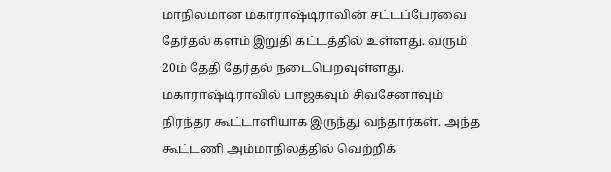மாநிலமான மகாராஷ்டிராவின் சட்டப்பேரவை தேர்தல் களம் இறுதி கட்டத்தில் உள்ளது. வரும் 20ம் தேதி தேர்தல் நடைபெறவுள்ளது. மகாராஷ்டிராவில் பாஜகவும் சிவசேனாவும் நிரந்தர கூட்டாளியாக இருந்து வந்தார்கள். அந்த கூட்டணி அம்மாநிலத்தில் வெற்றிக்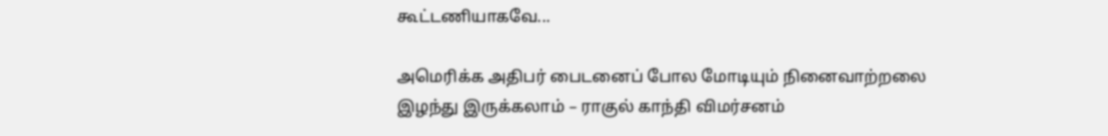கூட்டணியாகவே...

அமெரிக்க அதிபர் பைடனைப் போல மோடியும் நினைவாற்றலை இழந்து இருக்கலாம் – ராகுல் காந்தி விமர்சனம்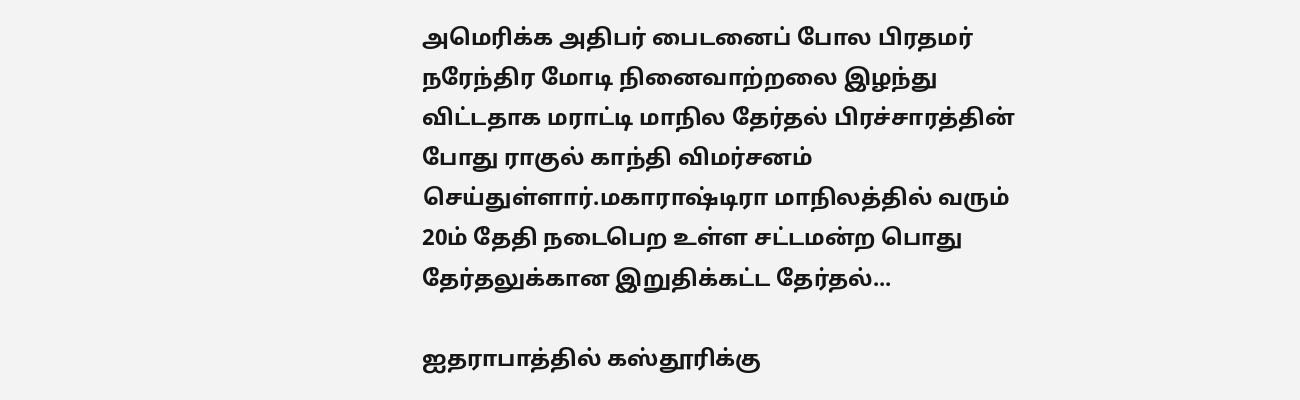அமெரிக்க அதிபர் பைடனைப் போல பிரதமர் நரேந்திர மோடி நினைவாற்றலை இழந்து விட்டதாக மராட்டி மாநில தேர்தல் பிரச்சாரத்தின் போது ராகுல் காந்தி விமர்சனம் செய்துள்ளார்.மகாராஷ்டிரா மாநிலத்தில் வரும் 20ம் தேதி நடைபெற உள்ள சட்டமன்ற பொது தேர்தலுக்கான இறுதிக்கட்ட தேர்தல்...

ஐதராபாத்தில் கஸ்தூரிக்கு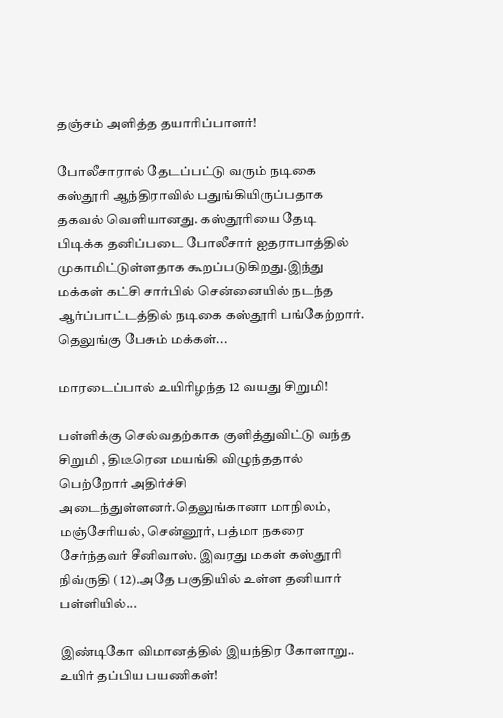தஞ்சம் அளித்த தயாரிப்பாளர்!

போலீசாரால் தேடப்பட்டு வரும் நடிகை கஸ்தூரி ஆந்திராவில் பதுங்கியிருப்பதாக தகவல் வெளியானது. கஸ்தூரியை தேடி பிடிக்க தனிப்படை போலீசார் ஐதராபாத்தில் முகாமிட்டுள்ளதாக கூறப்படுகிறது.இந்து மக்கள் கட்சி சார்பில் சென்னையில் நடந்த ஆர்ப்பாட்டத்தில் நடிகை கஸ்தூரி பங்கேற்றார். தெலுங்கு பேசும் மக்கள்...

மாரடைப்பால் உயிரிழந்த 12 வயது சிறுமி!

பள்ளிக்கு செல்வதற்காக குளித்துவிட்டு வந்த  சிறுமி , திடீரென மயங்கி விழுந்ததால் பெற்றோர் அதிர்ச்சி அடைந்துள்ளனர்.தெலுங்கானா மாநிலம், மஞ்சேரியல், சென்னூர், பத்மா நகரை சேர்ந்தவர் சீனிவாஸ். இவரது மகள் கஸ்தூரி நிவ்ருதி ( 12).அதே பகுதியில் உள்ள தனியார் பள்ளியில்...

இண்டிகோ விமானத்தில் இயந்திர கோளாறு.. உயிர் தப்பிய பயணிகள்!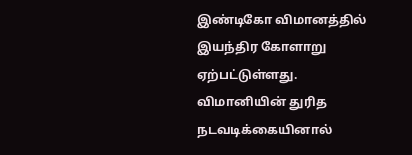இண்டிகோ விமானத்தில் இயந்திர கோளாறு ஏற்பட்டுள்ளது. விமானியின் துரித நடவடிக்கையினால்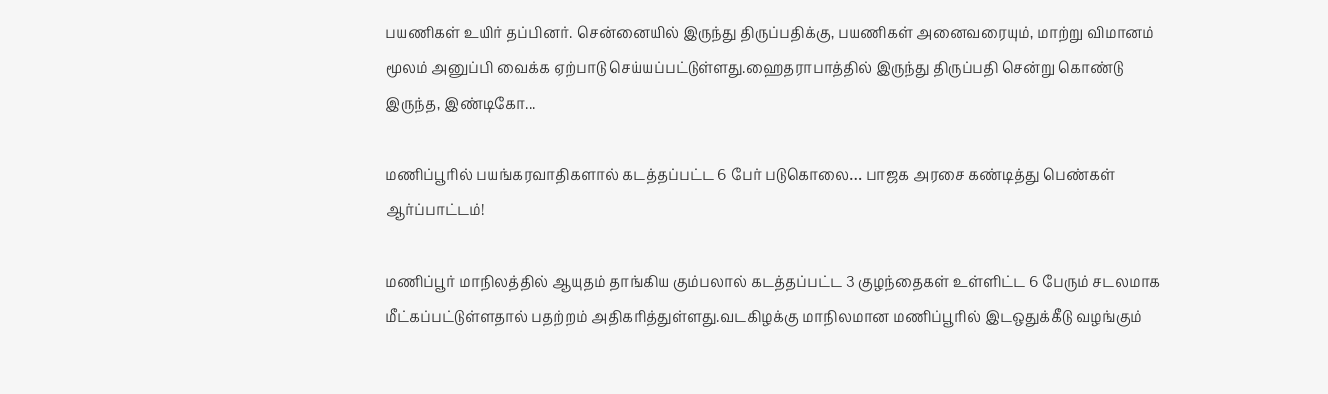பயணிகள் உயிர் தப்பினர். சென்னையில் இருந்து திருப்பதிக்கு, பயணிகள் அனைவரையும், மாற்று விமானம் மூலம் அனுப்பி வைக்க ஏற்பாடு செய்யப்பட்டுள்ளது.ஹைதராபாத்தில் இருந்து திருப்பதி சென்று கொண்டு இருந்த, இண்டிகோ...

மணிப்பூரில் பயங்கரவாதிகளால் கடத்தப்பட்ட 6 பேர் படுகொலை… பாஜக அரசை கண்டித்து பெண்கள் ஆர்ப்பாட்டம்!

மணிப்பூர் மாநிலத்தில் ஆயுதம் தாங்கிய கும்பலால் கடத்தப்பட்ட 3 குழந்தைகள் உள்ளிட்ட 6 பேரும் சடலமாக மீட்கப்பட்டுள்ளதால் பதற்றம் அதிகரித்துள்ளது.வடகிழக்கு மாநிலமான மணிப்பூரில் இடஒதுக்கீடு வழங்கும்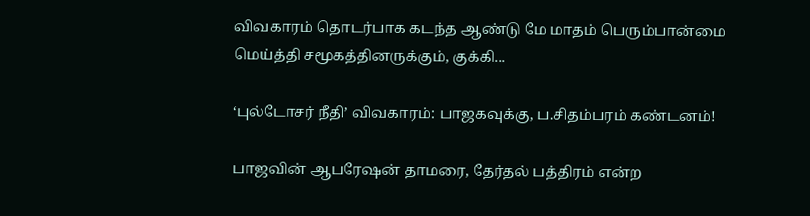விவகாரம் தொடர்பாக கடந்த ஆண்டு மே மாதம் பெரும்பான்மை மெய்த்தி சமூகத்தினருக்கும், குக்கி...

‘புல்டோசர் நீதி’ விவகாரம்: பாஜகவுக்கு, ப.சிதம்பரம் கண்டனம்!

பாஜவின் ஆபரேஷன் தாமரை, தேர்தல் பத்திரம் என்ற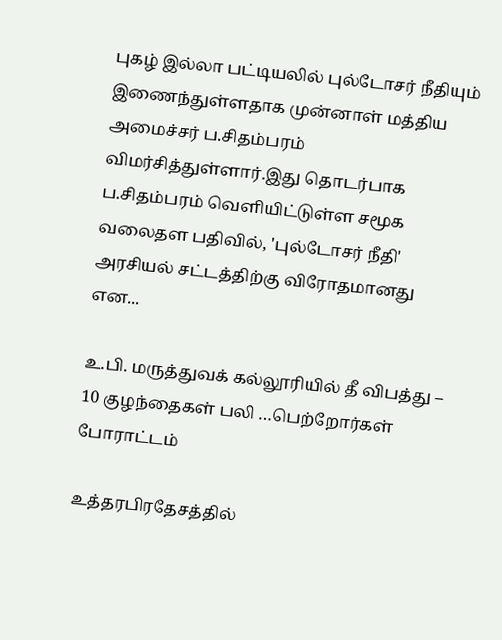புகழ் இல்லா பட்டியலில் புல்டோசர் நீதியும் இணைந்துள்ளதாக முன்னாள் மத்திய அமைச்சர் ப.சிதம்பரம் விமர்சித்துள்ளார்.இது தொடர்பாக ப.சிதம்பரம் வெளியிட்டுள்ள சமூக வலைதள பதிவில், 'புல்டோசர் நீதி' அரசியல் சட்டத்திற்கு விரோதமானது என...

உ.பி. மருத்துவக் கல்லூரியில் தீ விபத்து – 10 குழந்தைகள் பலி …பெற்றோர்கள் போராட்டம்

உத்தரபிரதேசத்தில்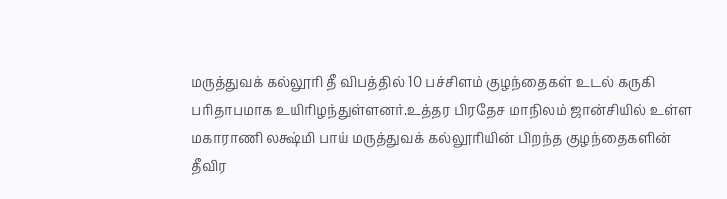மருத்துவக் கல்லூரி தீ விபத்தில் 10 பச்சிளம் குழந்தைகள் உடல் கருகி பரிதாபமாக உயிரிழந்துள்ளனர்.உத்தர பிரதேச மாநிலம் ஜான்சியில் உள்ள மகாராணி லக்ஷ்மி பாய் மருத்துவக் கல்லூரியின் பிறந்த குழந்தைகளின் தீவிர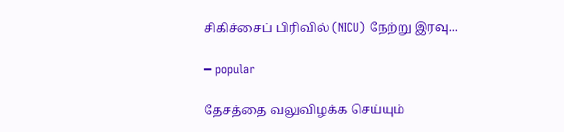சிகிச்சைப் பிரிவில் (NICU) நேற்று இரவு...

━ popular

தேசத்தை வலுவிழக்க செய்யும்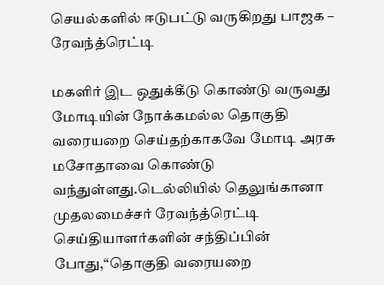செயல்களில் ஈடுபட்டு வருகிறது பாஜக – ரேவந்த்ரெட்டி

மகளிர் இட ஒதுக்கீடு கொண்டு வருவது மோடியின் நோக்கமல்ல தொகுதி வரையறை செய்தற்காகவே மோடி அரசு மசோதாவை கொண்டு வந்துள்ளது.டெல்லியில் தெலுங்கானா முதலமைச்சர் ரேவந்த்ரெட்டி செய்தியாளர்களின் சந்திப்பின் போது,“தொகுதி வரையறை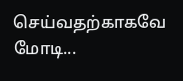செய்வதற்காகவே மோடி...